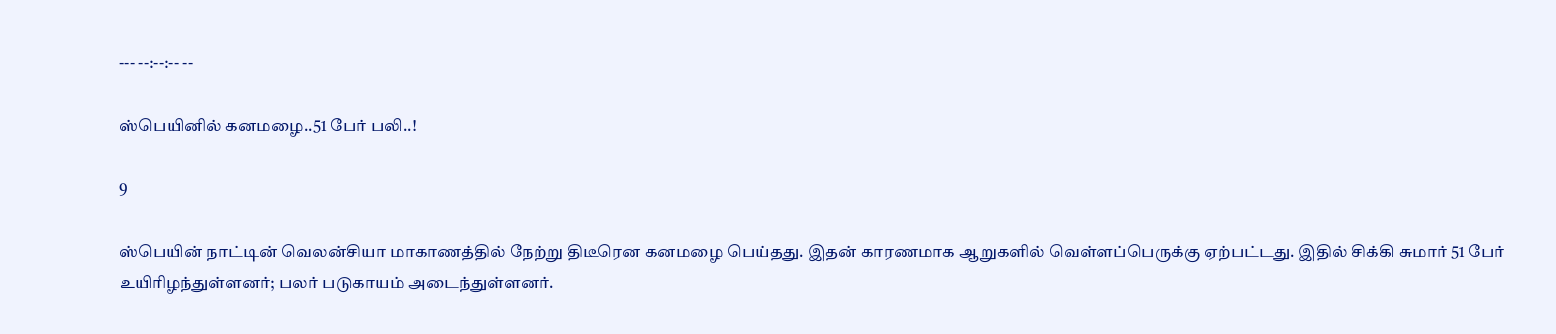--- --:--:-- --

ஸ்பெயினில் கனமழை..51 பேர் பலி..!

9

ஸ்பெயின் நாட்டின் வெலன்சியா மாகாணத்தில் நேற்று திடீரென கனமழை பெய்தது. இதன் காரணமாக ஆறுகளில் வெள்ளப்பெருக்கு ஏற்பட்டது. இதில் சிக்கி சுமார் 51 பேர் உயிரிழந்துள்ளனர்; பலர் படுகாயம் அடைந்துள்ளனர்.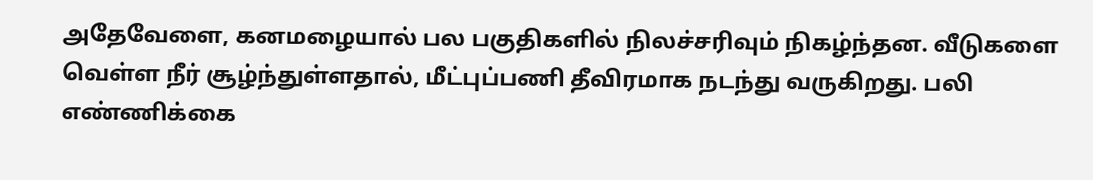அதேவேளை, கனமழையால் பல பகுதிகளில் நிலச்சரிவும் நிகழ்ந்தன. வீடுகளை வெள்ள நீர் சூழ்ந்துள்ளதால், மீட்புப்பணி தீவிரமாக நடந்து வருகிறது. பலி எண்ணிக்கை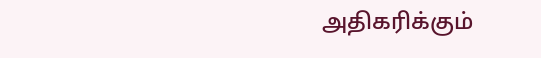அதிகரிக்கும்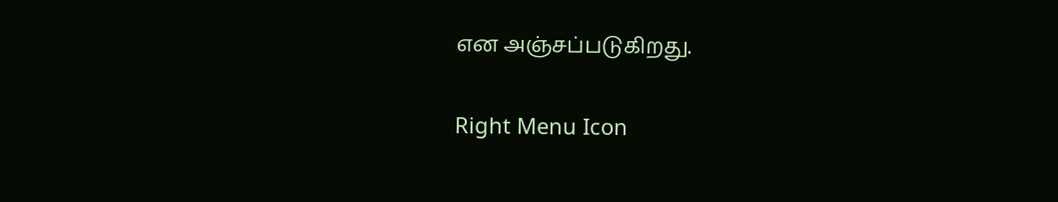என அஞ்சப்படுகிறது.

Right Menu Icon